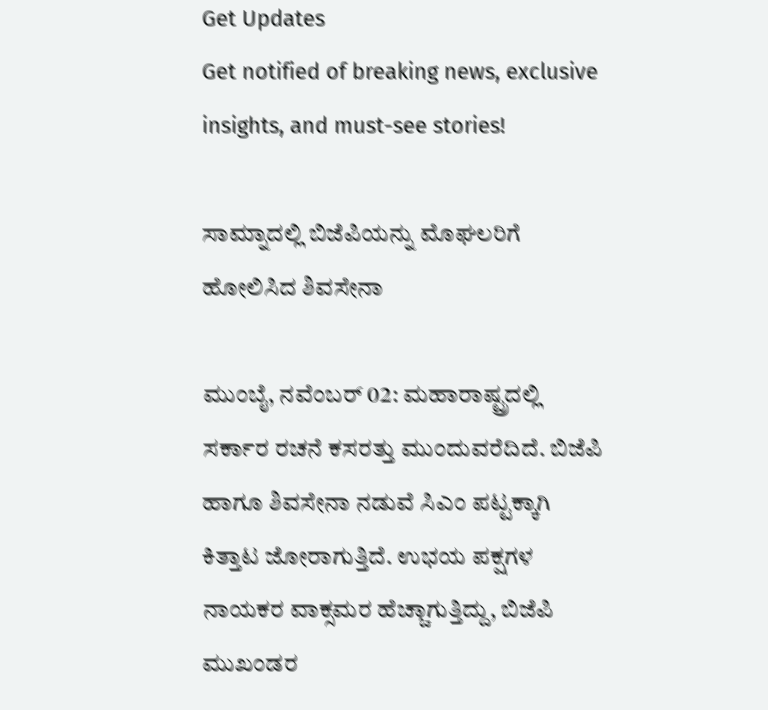Get Updates
Get notified of breaking news, exclusive insights, and must-see stories!

ಸಾಮ್ನಾದಲ್ಲಿ ಬಿಜೆಪಿಯನ್ನು ಮೊಘಲರಿಗೆ ಹೋಲಿಸಿದ ಶಿವಸೇನಾ

ಮುಂಬೈ, ನವೆಂಬರ್ 02: ಮಹಾರಾಷ್ಟ್ರದಲ್ಲಿ ಸರ್ಕಾರ ರಚನೆ ಕಸರತ್ತು ಮುಂದುವರೆದಿದೆ. ಬಿಜೆಪಿ ಹಾಗೂ ಶಿವಸೇನಾ ನಡುವೆ ಸಿಎಂ ಪಟ್ಟಕ್ಕಾಗಿ ಕಿತ್ತಾಟ ಜೋರಾಗುತ್ತಿದೆ. ಉಭಯ ಪಕ್ಷಗಳ ನಾಯಕರ ವಾಕ್ಸಮರ ಹೆಚ್ಚಾಗುತ್ತಿದ್ದು, ಬಿಜೆಪಿ ಮುಖಂಡರ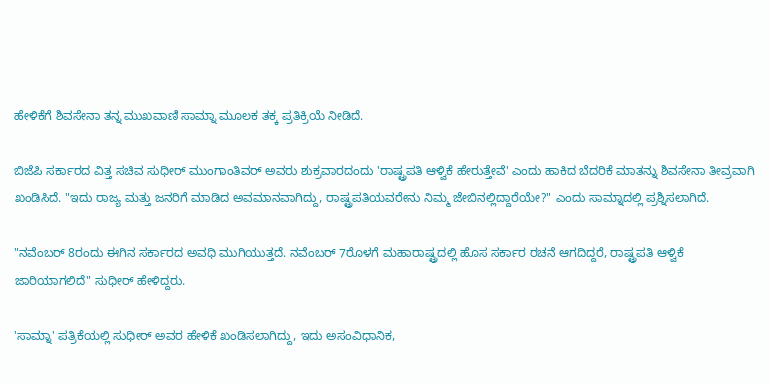ಹೇಳಿಕೆಗೆ ಶಿವಸೇನಾ ತನ್ನ ಮುಖವಾಣಿ ಸಾಮ್ನಾ ಮೂಲಕ ತಕ್ಕ ಪ್ರತಿಕ್ರಿಯೆ ನೀಡಿದೆ.

ಬಿಜೆಪಿ ಸರ್ಕಾರದ ವಿತ್ತ ಸಚಿವ ಸುಧೀರ್ ಮುಂಗಾಂತಿವರ್ ಅವರು ಶುಕ್ರವಾರದಂದು 'ರಾಷ್ಟ್ರಪತಿ ಆಳ್ವಿಕೆ ಹೇರುತ್ತೇವೆ' ಎಂದು ಹಾಕಿದ ಬೆದರಿಕೆ ಮಾತನ್ನು ಶಿವಸೇನಾ ತೀವ್ರವಾಗಿ ಖಂಡಿಸಿದೆ. "ಇದು ರಾಜ್ಯ ಮತ್ತು ಜನರಿಗೆ ಮಾಡಿದ ಅವಮಾನವಾಗಿದ್ದು, ರಾಷ್ಟ್ರಪತಿಯವರೇನು ನಿಮ್ಮ ಜೇಬಿನಲ್ಲಿದ್ದಾರೆಯೇ?" ಎಂದು ಸಾಮ್ನಾದಲ್ಲಿ ಪ್ರಶ್ನಿಸಲಾಗಿದೆ.

"ನವೆಂಬರ್ 8ರಂದು ಈಗಿನ ಸರ್ಕಾರದ ಅವಧಿ ಮುಗಿಯುತ್ತದೆ. ನವೆಂಬರ್ 7ರೊಳಗೆ ಮಹಾರಾಷ್ಟ್ರದಲ್ಲಿ ಹೊಸ ಸರ್ಕಾರ ರಚನೆ ಆಗದಿದ್ದರೆ, ರಾಷ್ಟ್ರಪತಿ ಆಳ್ವಿಕೆ ಜಾರಿಯಾಗಲಿದೆ" ಸುಧೀರ್ ಹೇಳಿದ್ದರು.

'ಸಾಮ್ನಾ' ಪತ್ರಿಕೆಯಲ್ಲಿ ಸುಧೀರ್ ಅವರ ಹೇಳಿಕೆ ಖಂಡಿಸಲಾಗಿದ್ದು, ಇದು ಅಸಂವಿಧಾನಿಕ,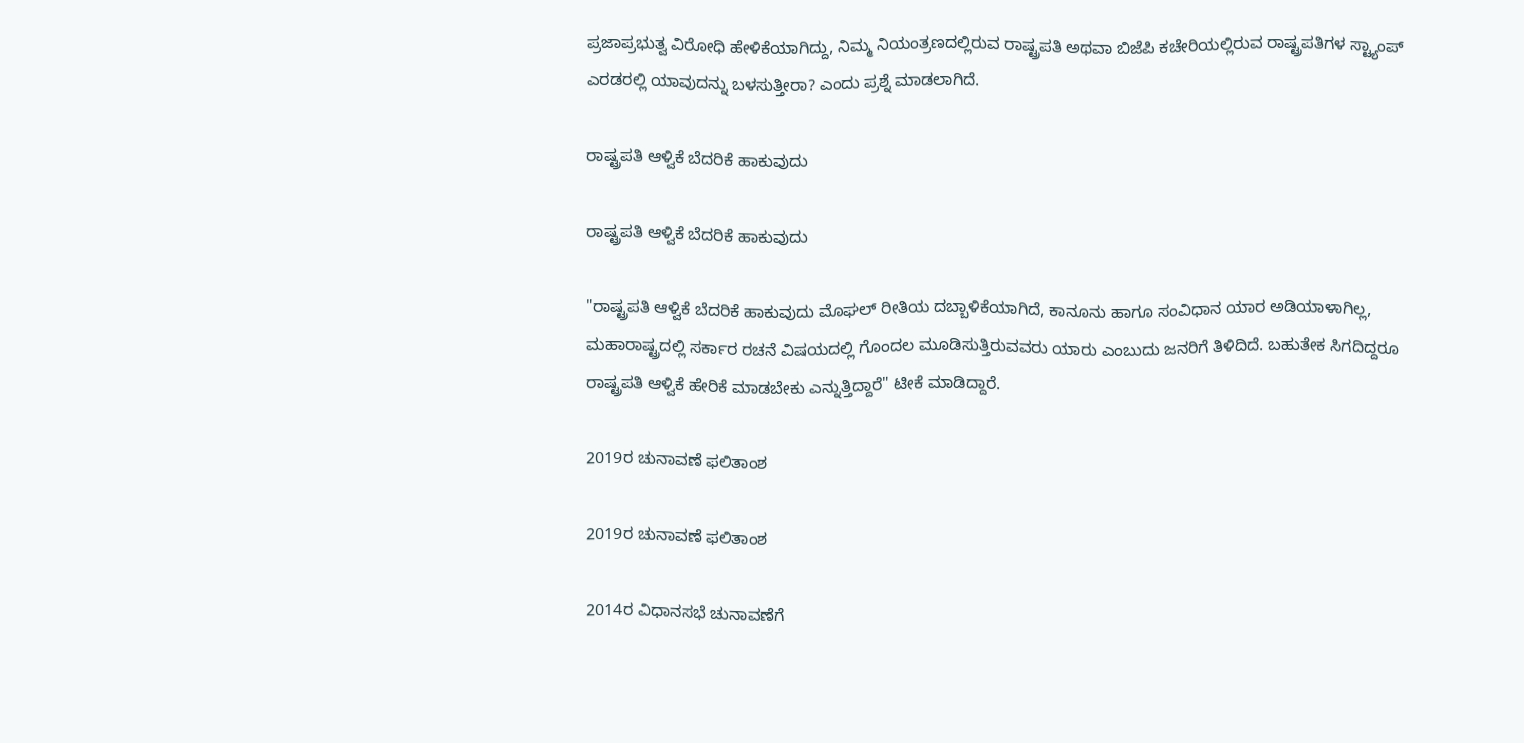ಪ್ರಜಾಪ್ರಭುತ್ವ ವಿರೋಧಿ ಹೇಳಿಕೆಯಾಗಿದ್ದು, ನಿಮ್ಮ ನಿಯಂತ್ರಣದಲ್ಲಿರುವ ರಾಷ್ಟ್ರಪತಿ ಅಥವಾ ಬಿಜೆಪಿ ಕಚೇರಿಯಲ್ಲಿರುವ ರಾಷ್ಟ್ರಪತಿಗಳ ಸ್ಟ್ಯಾಂಪ್ ಎರಡರಲ್ಲಿ ಯಾವುದನ್ನು ಬಳಸುತ್ತೀರಾ? ಎಂದು ಪ್ರಶ್ನೆ ಮಾಡಲಾಗಿದೆ.

ರಾಷ್ಟ್ರಪತಿ ಆಳ್ವಿಕೆ ಬೆದರಿಕೆ ಹಾಕುವುದು

ರಾಷ್ಟ್ರಪತಿ ಆಳ್ವಿಕೆ ಬೆದರಿಕೆ ಹಾಕುವುದು

"ರಾಷ್ಟ್ರಪತಿ ಆಳ್ವಿಕೆ ಬೆದರಿಕೆ ಹಾಕುವುದು ಮೊಘಲ್ ರೀತಿಯ ದಬ್ಬಾಳಿಕೆಯಾಗಿದೆ, ಕಾನೂನು ಹಾಗೂ ಸಂವಿಧಾನ ಯಾರ ಅಡಿಯಾಳಾಗಿಲ್ಲ, ಮಹಾರಾಷ್ಟ್ರದಲ್ಲಿ ಸರ್ಕಾರ ರಚನೆ ವಿಷಯದಲ್ಲಿ ಗೊಂದಲ ಮೂಡಿಸುತ್ತಿರುವವರು ಯಾರು ಎಂಬುದು ಜನರಿಗೆ ತಿಳಿದಿದೆ. ಬಹುತೇಕ ಸಿಗದಿದ್ದರೂ ರಾಷ್ಟ್ರಪತಿ ಆಳ್ವಿಕೆ ಹೇರಿಕೆ ಮಾಡಬೇಕು ಎನ್ನುತ್ತಿದ್ದಾರೆ" ಟೀಕೆ ಮಾಡಿದ್ದಾರೆ.

2019ರ ಚುನಾವಣೆ ಫಲಿತಾಂಶ

2019ರ ಚುನಾವಣೆ ಫಲಿತಾಂಶ

2014ರ ವಿಧಾನಸಭೆ ಚುನಾವಣೆಗೆ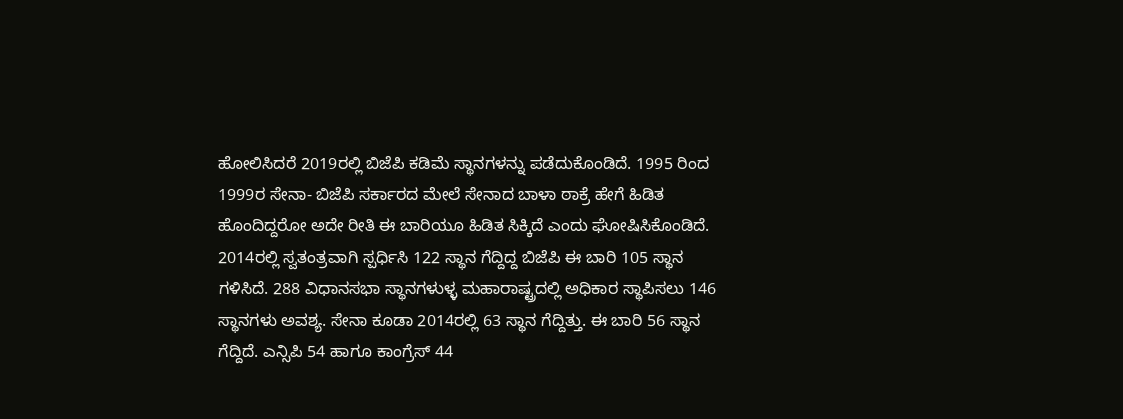ಹೋಲಿಸಿದರೆ 2019ರಲ್ಲಿ ಬಿಜೆಪಿ ಕಡಿಮೆ ಸ್ಥಾನಗಳನ್ನು ಪಡೆದುಕೊಂಡಿದೆ. 1995 ರಿಂದ 1999ರ ಸೇನಾ- ಬಿಜೆಪಿ ಸರ್ಕಾರದ ಮೇಲೆ ಸೇನಾದ ಬಾಳಾ ಠಾಕ್ರೆ ಹೇಗೆ ಹಿಡಿತ ಹೊಂದಿದ್ದರೋ ಅದೇ ರೀತಿ ಈ ಬಾರಿಯೂ ಹಿಡಿತ ಸಿಕ್ಕಿದೆ ಎಂದು ಘೋಷಿಸಿಕೊಂಡಿದೆ. 2014ರಲ್ಲಿ ಸ್ವತಂತ್ರವಾಗಿ ಸ್ಪರ್ಧಿಸಿ 122 ಸ್ಥಾನ ಗೆದ್ದಿದ್ದ ಬಿಜೆಪಿ ಈ ಬಾರಿ 105 ಸ್ಥಾನ ಗಳಿಸಿದೆ. 288 ವಿಧಾನಸಭಾ ಸ್ಥಾನಗಳುಳ್ಳ ಮಹಾರಾಷ್ಟ್ರದಲ್ಲಿ ಅಧಿಕಾರ ಸ್ಥಾಪಿಸಲು 146 ಸ್ಥಾನಗಳು ಅವಶ್ಯ. ಸೇನಾ ಕೂಡಾ 2014ರಲ್ಲಿ 63 ಸ್ಥಾನ ಗೆದ್ದಿತ್ತು. ಈ ಬಾರಿ 56 ಸ್ಥಾನ ಗೆದ್ದಿದೆ. ಎನ್ಸಿಪಿ 54 ಹಾಗೂ ಕಾಂಗ್ರೆಸ್ 44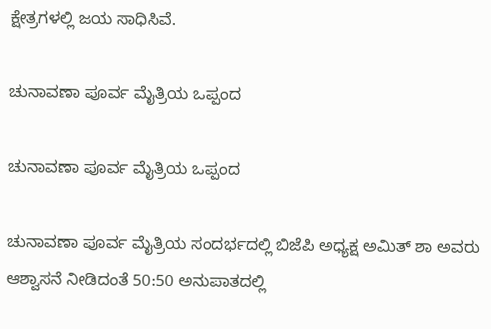ಕ್ಷೇತ್ರಗಳಲ್ಲಿ ಜಯ ಸಾಧಿಸಿವೆ.

ಚುನಾವಣಾ ಪೂರ್ವ ಮೈತ್ರಿಯ ಒಪ್ಪಂದ

ಚುನಾವಣಾ ಪೂರ್ವ ಮೈತ್ರಿಯ ಒಪ್ಪಂದ

ಚುನಾವಣಾ ಪೂರ್ವ ಮೈತ್ರಿಯ ಸಂದರ್ಭದಲ್ಲಿ ಬಿಜೆಪಿ ಅಧ್ಯಕ್ಷ ಅಮಿತ್ ಶಾ ಅವರು ಆಶ್ವಾಸನೆ ನೀಡಿದಂತೆ 50:50 ಅನುಪಾತದಲ್ಲಿ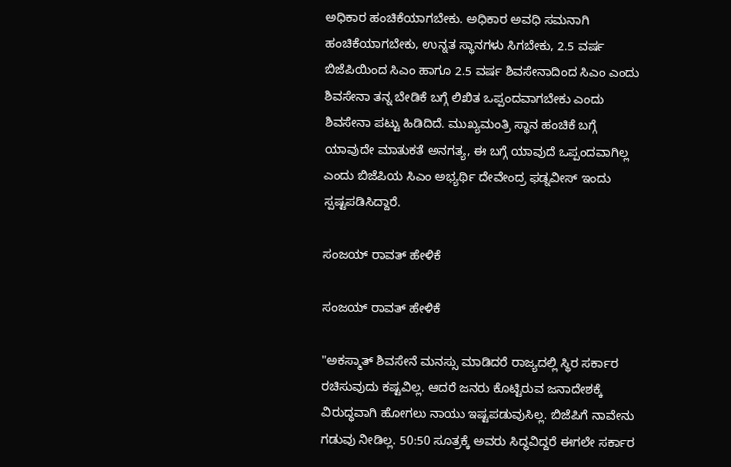ಅಧಿಕಾರ ಹಂಚಿಕೆಯಾಗಬೇಕು. ಅಧಿಕಾರ ಅವಧಿ ಸಮನಾಗಿ ಹಂಚಿಕೆಯಾಗಬೇಕು, ಉನ್ನತ ಸ್ಥಾನಗಳು ಸಿಗಬೇಕು, 2.5 ವರ್ಷ ಬಿಜೆಪಿಯಿಂದ ಸಿಎಂ ಹಾಗೂ 2.5 ವರ್ಷ ಶಿವಸೇನಾದಿಂದ ಸಿಎಂ ಎಂದು ಶಿವಸೇನಾ ತನ್ನ ಬೇಡಿಕೆ ಬಗ್ಗೆ ಲಿಖಿತ ಒಪ್ಪಂದವಾಗಬೇಕು ಎಂದು ಶಿವಸೇನಾ ಪಟ್ಟು ಹಿಡಿದಿದೆ. ಮುಖ್ಯಮಂತ್ರಿ ಸ್ಥಾನ ಹಂಚಿಕೆ ಬಗ್ಗೆ ಯಾವುದೇ ಮಾತುಕತೆ ಅನಗತ್ಯ, ಈ ಬಗ್ಗೆ ಯಾವುದೆ ಒಪ್ಪಂದವಾಗಿಲ್ಲ ಎಂದು ಬಿಜೆಪಿಯ ಸಿಎಂ ಅಭ್ಯರ್ಥಿ ದೇವೇಂದ್ರ ಫಡ್ನವೀಸ್ ಇಂದು ಸ್ಪಷ್ಟಪಡಿಸಿದ್ದಾರೆ.

ಸಂಜಯ್ ರಾವತ್ ಹೇಳಿಕೆ

ಸಂಜಯ್ ರಾವತ್ ಹೇಳಿಕೆ

"ಅಕಸ್ಮಾತ್ ಶಿವಸೇನೆ ಮನಸ್ಸು ಮಾಡಿದರೆ ರಾಜ್ಯದಲ್ಲಿ ಸ್ಥಿರ ಸರ್ಕಾರ ರಚಿಸುವುದು ಕಷ್ಟವಿಲ್ಲ. ಆದರೆ ಜನರು ಕೊಟ್ಟಿರುವ ಜನಾದೇಶಕ್ಕೆ ವಿರುದ್ಧವಾಗಿ ಹೋಗಲು ನಾಯು ಇಷ್ಟಪಡುವುಸಿಲ್ಲ. ಬಿಜೆಪಿಗೆ ನಾವೇನು ಗಡುವು ನೀಡಿಲ್ಲ. 50:50 ಸೂತ್ರಕ್ಕೆ ಅವರು ಸಿದ್ಧವಿದ್ದರೆ ಈಗಲೇ ಸರ್ಕಾರ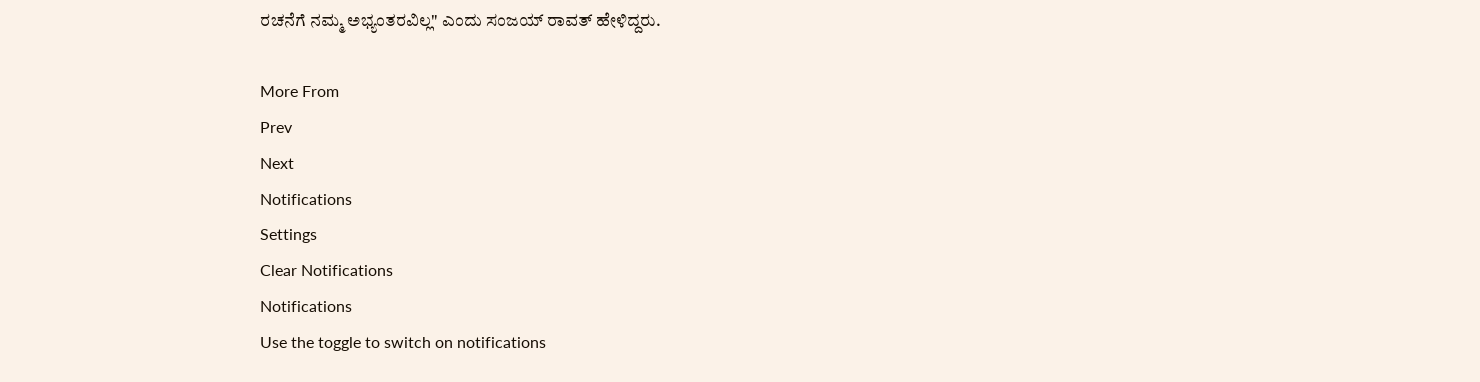ರಚನೆಗೆ ನಮ್ಮ ಅಭ್ಯಂತರವಿಲ್ಲ" ಎಂದು ಸಂಜಯ್ ರಾವತ್ ಹೇಳಿದ್ದರು.

More From
Prev
Next
Notifications
Settings
Clear Notifications
Notifications
Use the toggle to switch on notifications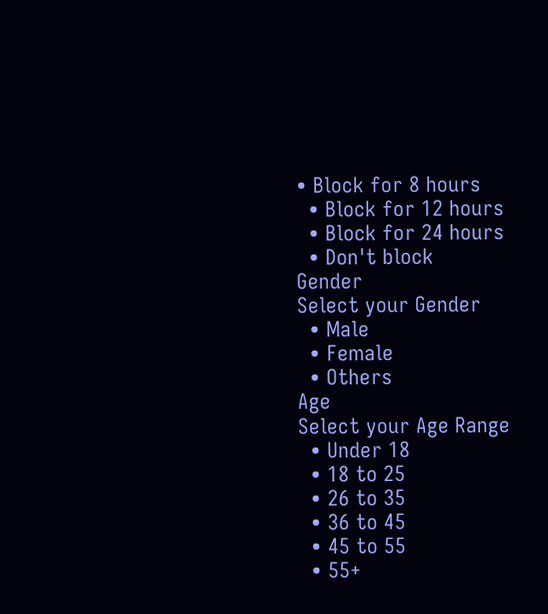• Block for 8 hours
  • Block for 12 hours
  • Block for 24 hours
  • Don't block
Gender
Select your Gender
  • Male
  • Female
  • Others
Age
Select your Age Range
  • Under 18
  • 18 to 25
  • 26 to 35
  • 36 to 45
  • 45 to 55
  • 55+